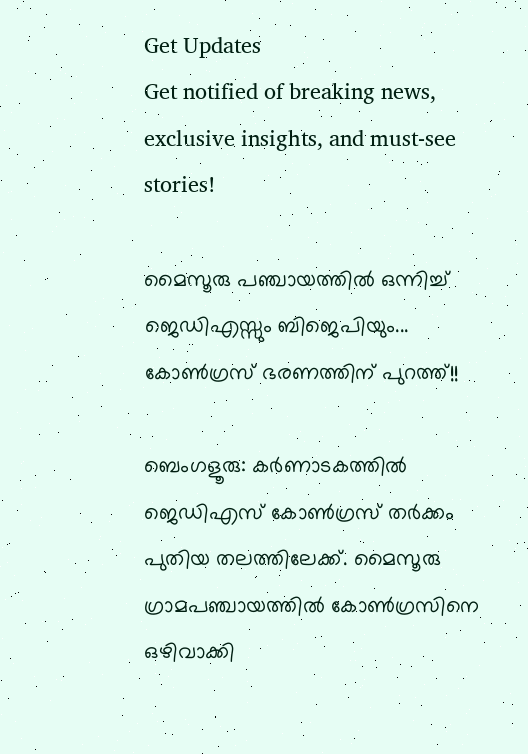Get Updates
Get notified of breaking news, exclusive insights, and must-see stories!

മൈസൂരു പഞ്ചായത്തില്‍ ഒന്നിച്ച് ജെഡിഎസ്സും ബിജെപിയും... കോണ്‍ഗ്രസ് ഭരണത്തിന് പുറത്ത്!!

ബെംഗളൂരു: കര്‍ണാടകത്തില്‍ ജെഡിഎസ് കോണ്‍ഗ്രസ് തര്‍ക്കം പുതിയ തലത്തിലേക്ക്. മൈസൂരു ഗ്രാമപഞ്ചായത്തില്‍ കോണ്‍ഗ്രസിനെ ഒഴിവാക്കി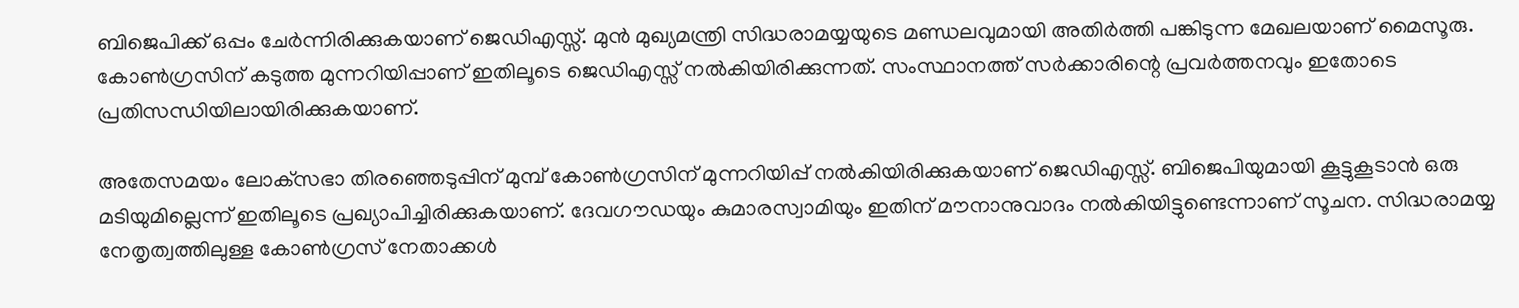ബിജെപിക്ക് ഒപ്പം ചേര്‍ന്നിരിക്കുകയാണ് ജെഡിഎസ്സ്. മുന്‍ മുഖ്യമന്ത്രി സിദ്ധരാമയ്യയുടെ മണ്ഡലവുമായി അതിര്‍ത്തി പങ്കിടുന്ന മേഖലയാണ് മൈസൂരു. കോണ്‍ഗ്രസിന് കടുത്ത മുന്നറിയിപ്പാണ് ഇതിലൂടെ ജെഡിഎസ്സ് നല്‍കിയിരിക്കുന്നത്. സംസ്ഥാനത്ത് സര്‍ക്കാരിന്റെ പ്രവര്‍ത്തനവും ഇതോടെ പ്രതിസന്ധിയിലായിരിക്കുകയാണ്.

അതേസമയം ലോക്‌സഭാ തിരഞ്ഞെടുപ്പിന് മുമ്പ് കോണ്‍ഗ്രസിന് മുന്നറിയിപ്പ് നല്‍കിയിരിക്കുകയാണ് ജെഡിഎസ്സ്. ബിജെപിയുമായി കൂട്ടുകൂടാന്‍ ഒരു മടിയുമില്ലെന്ന് ഇതിലൂടെ പ്രഖ്യാപിച്ചിരിക്കുകയാണ്. ദേവഗൗഡയും കുമാരസ്വാമിയും ഇതിന് മൗനാനുവാദം നല്‍കിയിട്ടുണ്ടെന്നാണ് സൂചന. സിദ്ധരാമയ്യ നേതൃത്വത്തിലുള്ള കോണ്‍ഗ്രസ് നേതാക്കള്‍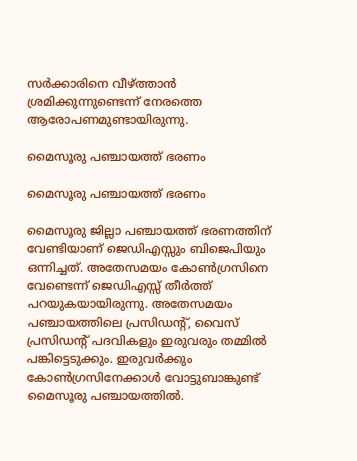സര്‍ക്കാരിനെ വീഴ്ത്താന്‍ ശ്രമിക്കുന്നുണ്ടെന്ന് നേരത്തെ ആരോപണമുണ്ടായിരുന്നു.

മൈസൂരു പഞ്ചായത്ത് ഭരണം

മൈസൂരു പഞ്ചായത്ത് ഭരണം

മൈസൂരു ജില്ലാ പഞ്ചായത്ത് ഭരണത്തിന് വേണ്ടിയാണ് ജെഡിഎസ്സും ബിജെപിയും ഒന്നിച്ചത്. അതേസമയം കോണ്‍ഗ്രസിനെ വേണ്ടെന്ന് ജെഡിഎസ്സ് തീര്‍ത്ത് പറയുകയായിരുന്നു. അതേസമയം പഞ്ചായത്തിലെ പ്രസിഡന്റ്, വൈസ് പ്രസിഡന്റ് പദവികളും ഇരുവരും തമ്മില്‍ പങ്കിട്ടെടുക്കും. ഇരുവര്‍ക്കും കോണ്‍ഗ്രസിനേക്കാള്‍ വോട്ടുബാങ്കുണ്ട് മൈസൂരു പഞ്ചായത്തില്‍.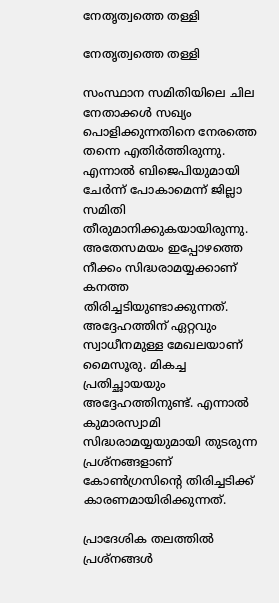നേതൃത്വത്തെ തള്ളി

നേതൃത്വത്തെ തള്ളി

സംസ്ഥാന സമിതിയിലെ ചില നേതാക്കള്‍ സഖ്യം പൊളിക്കുന്നതിനെ നേരത്തെ തന്നെ എതിര്‍ത്തിരുന്നു. എന്നാല്‍ ബിജെപിയുമായി ചേര്‍ന്ന് പോകാമെന്ന് ജില്ലാ സമിതി തീരുമാനിക്കുകയായിരുന്നു. അതേസമയം ഇപ്പോഴത്തെ നീക്കം സിദ്ധരാമയ്യക്കാണ് കനത്ത തിരിച്ചടിയുണ്ടാക്കുന്നത്. അദ്ദേഹത്തിന് ഏറ്റവും സ്വാധീനമുള്ള മേഖലയാണ് മൈസൂരു. മികച്ച പ്രതിച്ഛായയും അദ്ദേഹത്തിനുണ്ട്. എന്നാല്‍ കുമാരസ്വാമി സിദ്ധരാമയ്യയുമായി തുടരുന്ന പ്രശ്‌നങ്ങളാണ് കോണ്‍ഗ്രസിന്റെ തിരിച്ചടിക്ക് കാരണമായിരിക്കുന്നത്.

പ്രാദേശിക തലത്തില്‍ പ്രശ്‌നങ്ങള്‍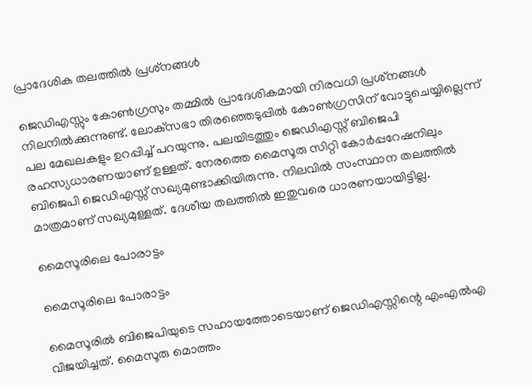പ്രാദേശിക തലത്തില്‍ പ്രശ്‌നങ്ങള്‍

ജെഡിഎസ്സും കോണ്‍ഗ്രസും തമ്മില്‍ പ്രാദേശികമായി നിരവധി പ്രശ്‌നങ്ങള്‍ നിലനില്‍ക്കുന്നുണ്ട്. ലോക്‌സഭാ തിരഞ്ഞെടുപ്പില്‍ കോണ്‍ഗ്രസിന് വോട്ടുചെയ്യില്ലെന്ന് പല മേഖലകളും ഉറപ്പിച്ച് പറയുന്നു. പലയിടത്തും ജെഡിഎസ്സ് ബിജെപി രഹസ്യധാരണയാണ് ഉള്ളത്. നേരത്തെ മൈസൂരു സിറ്റി കോര്‍പ്പറേഷനിലും ബിജെപി ജെഡിഎസ്സ് സഖ്യമുണ്ടാക്കിയിരുന്നു. നിലവില്‍ സംസ്ഥാന തലത്തില്‍ മാത്രമാണ് സഖ്യമുള്ളത്. ദേശീയ തലത്തില്‍ ഇതുവരെ ധാരണയായിട്ടില്ല.

മൈസൂരിലെ പോരാട്ടം

മൈസൂരിലെ പോരാട്ടം

മൈസൂരില്‍ ബിജെപിയുടെ സഹായത്തോടെയാണ് ജെഡിഎസ്സിന്റെ എംഎല്‍എ വിജയിച്ചത്. മൈസൂരു മൊത്തം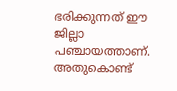ഭരിക്കുന്നത് ഈ ജില്ലാ പഞ്ചായത്താണ്. അതുകൊണ്ട്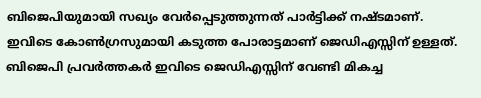ബിജെപിയുമായി സഖ്യം വേര്‍പ്പെടുത്തുന്നത് പാര്‍ട്ടിക്ക് നഷ്ടമാണ്. ഇവിടെ കോണ്‍ഗ്രസുമായി കടുത്ത പോരാട്ടമാണ് ജെഡിഎസ്സിന് ഉള്ളത്. ബിജെപി പ്രവര്‍ത്തകര്‍ ഇവിടെ ജെഡിഎസ്സിന് വേണ്ടി മികച്ച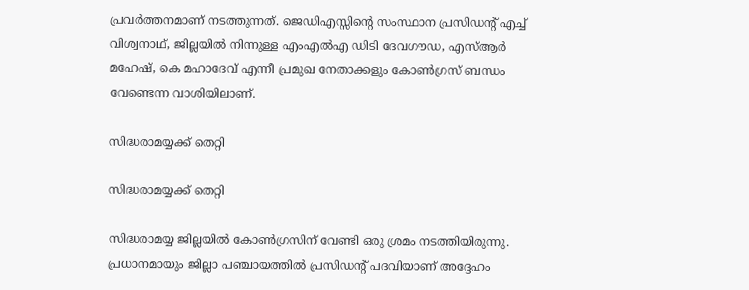പ്രവര്‍ത്തനമാണ് നടത്തുന്നത്. ജെഡിഎസ്സിന്റെ സംസ്ഥാന പ്രസിഡന്റ് എച്ച് വിശ്വനാഥ്, ജില്ലയില്‍ നിന്നുള്ള എംഎല്‍എ ഡിടി ദേവഗൗഡ, എസ്ആര്‍ മഹേഷ്, കെ മഹാദേവ് എന്നീ പ്രമുഖ നേതാക്കളും കോണ്‍ഗ്രസ് ബന്ധം വേണ്ടെന്ന വാശിയിലാണ്.

സിദ്ധരാമയ്യക്ക് തെറ്റി

സിദ്ധരാമയ്യക്ക് തെറ്റി

സിദ്ധരാമയ്യ ജില്ലയില്‍ കോണ്‍ഗ്രസിന് വേണ്ടി ഒരു ശ്രമം നടത്തിയിരുന്നു. പ്രധാനമായും ജില്ലാ പഞ്ചായത്തില്‍ പ്രസിഡന്റ് പദവിയാണ് അദ്ദേഹം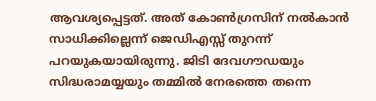ആവശ്യപ്പെട്ടത്. അത് കോണ്‍ഗ്രസിന് നല്‍കാന്‍ സാധിക്കില്ലെന്ന് ജെഡിഎസ്സ് തുറന്ന് പറയുകയായിരുന്നു. ജിടി ദേവഗൗഡയും സിദ്ധരാമയ്യയും തമ്മില്‍ നേരത്തെ തന്നെ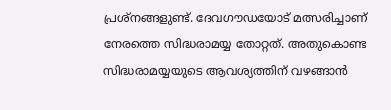പ്രശ്‌നങ്ങളുണ്ട്. ദേവഗൗഡയോട് മത്സരിച്ചാണ് നേരത്തെ സിദ്ധരാമയ്യ തോറ്റത്. അതുകൊണ്ട സിദ്ധരാമയ്യയുടെ ആവശ്യത്തിന് വഴങ്ങാന്‍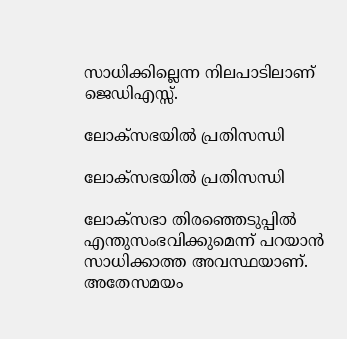സാധിക്കില്ലെന്ന നിലപാടിലാണ് ജെഡിഎസ്സ്.

ലോക്‌സഭയില്‍ പ്രതിസന്ധി

ലോക്‌സഭയില്‍ പ്രതിസന്ധി

ലോക്‌സഭാ തിരഞ്ഞെടുപ്പില്‍ എന്തുസംഭവിക്കുമെന്ന് പറയാന്‍ സാധിക്കാത്ത അവസ്ഥയാണ്. അതേസമയം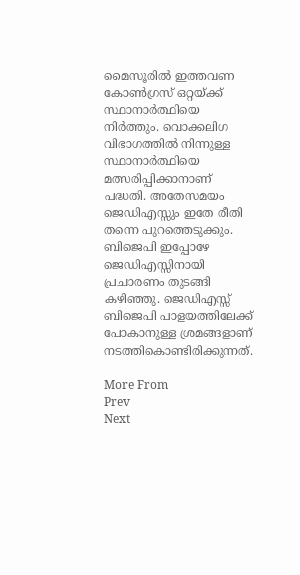മൈസൂരില്‍ ഇത്തവണ കോണ്‍ഗ്രസ് ഒറ്റയ്ക്ക് സ്ഥാനാര്‍ത്ഥിയെ നിര്‍ത്തും. വൊക്കലിഗ വിഭാഗത്തില്‍ നിന്നുള്ള സ്ഥാനാര്‍ത്ഥിയെ മത്സരിപ്പിക്കാനാണ് പദ്ധതി. അതേസമയം ജെഡിഎസ്സും ഇതേ രീതി തന്നെ പുറത്തെടുക്കും. ബിജെപി ഇപ്പോഴേ ജെഡിഎസ്സിനായി പ്രചാരണം തുടങ്ങി കഴിഞ്ഞു. ജെഡിഎസ്സ് ബിജെപി പാളയത്തിലേക്ക് പോകാനുള്ള ശ്രമങ്ങളാണ് നടത്തികൊണ്ടിരിക്കുന്നത്.

More From
Prev
Next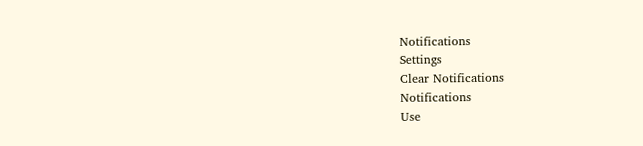Notifications
Settings
Clear Notifications
Notifications
Use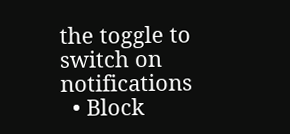the toggle to switch on notifications
  • Block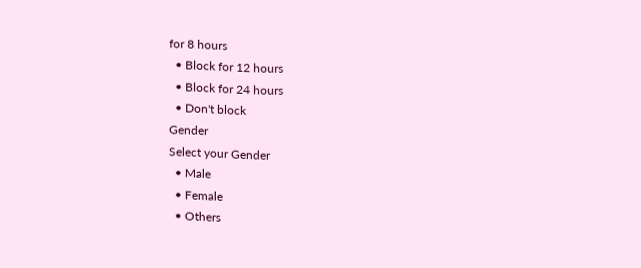for 8 hours
  • Block for 12 hours
  • Block for 24 hours
  • Don't block
Gender
Select your Gender
  • Male
  • Female
  • Others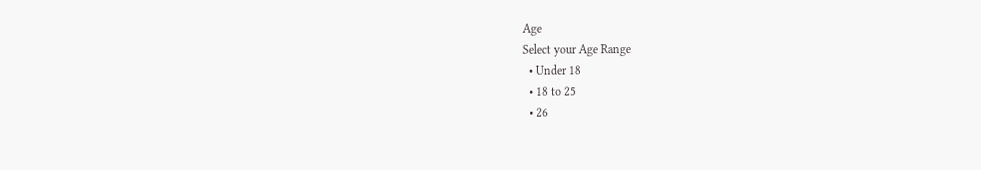Age
Select your Age Range
  • Under 18
  • 18 to 25
  • 26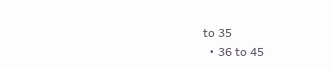to 35
  • 36 to 45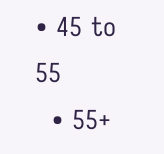• 45 to 55
  • 55+